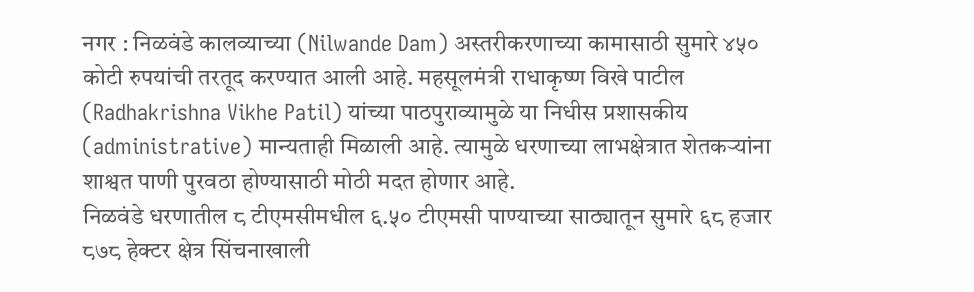नगर : निळवंडे कालव्याच्या (Nilwande Dam) अस्तरीकरणाच्या कामासाठी सुमारे ४५० कोटी रुपयांची तरतूद करण्यात आली आहे. महसूलमंत्री राधाकृष्ण विखे पाटील (Radhakrishna Vikhe Patil) यांच्या पाठपुराव्यामुळे या निधीस प्रशासकीय (administrative) मान्यताही मिळाली आहे. त्यामुळे धरणाच्या लाभक्षेत्रात शेतकऱ्यांना शाश्वत पाणी पुरवठा होण्यासाठी मोठी मदत होणार आहे.
निळवंडे धरणातील ८ टीएमसीमधील ६.५० टीएमसी पाण्याच्या साठ्यातून सुमारे ६८ हजार ८७८ हेक्टर क्षेत्र सिंचनाखाली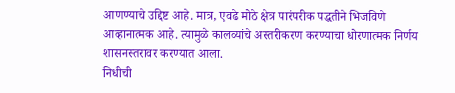आणण्याचे उद्दिष्ट आहे. मात्र, एवढे मोठे क्षेत्र पारंपरीक पद्धतीने भिजविणे आव्हानात्मक आहे. त्यामुळे कालव्यांचे अस्तरीकरण करण्याचा धोरणात्मक निर्णय शासनस्तरावर करण्यात आला.
निधीची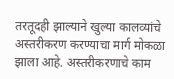तरतूदही झाल्याने खुल्या कालव्यांचे अस्तरीकरण करण्याचा मार्ग मोकळा झाला आहे. अस्तरीकरणाचे काम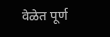वेळेत पूर्ण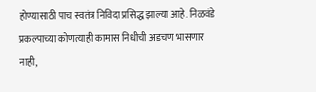होण्यासाठी पाच स्वतंत्र निविदा प्रसिद्ध झाल्या आहे. निळवंडे प्रकल्पाच्या कोणत्याही कामास निधीची अडचण भासणार नाही,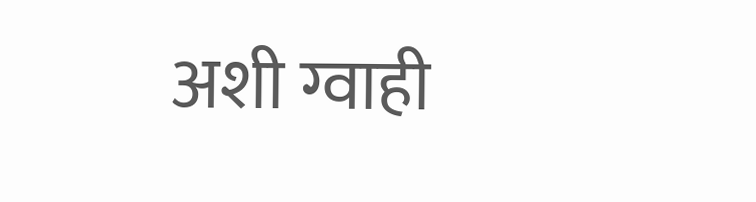अशी ग्वाही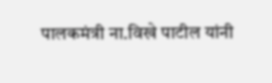पालकमंत्री ना.विखे पाटील यांनी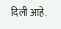दिली आहे.